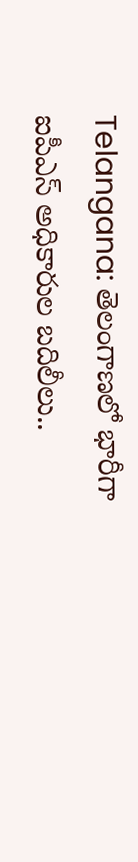Telangana: తెలంగాణలో భారీగా ఐపీఎస్ అధికారుల బదిలీలు..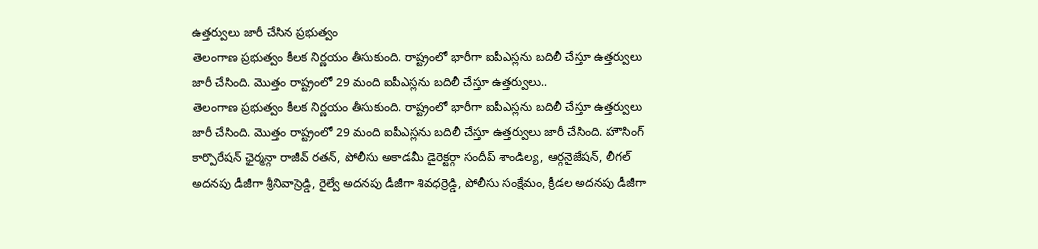ఉత్తర్వులు జారీ చేసిన ప్రభుత్వం
తెలంగాణ ప్రభుత్వం కీలక నిర్ణయం తీసుకుంది. రాష్ట్రంలో భారీగా ఐపీఎస్లను బదిలీ చేస్తూ ఉత్తర్వులు జారీ చేసింది. మొత్తం రాష్ట్రంలో 29 మంది ఐపీఎస్లను బదిలీ చేస్తూ ఉత్తర్వులు..
తెలంగాణ ప్రభుత్వం కీలక నిర్ణయం తీసుకుంది. రాష్ట్రంలో భారీగా ఐపీఎస్లను బదిలీ చేస్తూ ఉత్తర్వులు జారీ చేసింది. మొత్తం రాష్ట్రంలో 29 మంది ఐపీఎస్లను బదిలీ చేస్తూ ఉత్తర్వులు జారీ చేసింది. హౌసింగ్ కార్పొరేషన్ ఛైర్మన్గా రాజీవ్ రతన్, పోలీసు అకాడమీ డైరెక్టర్గా సందీప్ శాండిల్య, ఆర్గనైజేషన్, లీగల్ అదనపు డీజీగా శ్రీనివాస్రెడ్డి, రైల్వే అదనపు డీజీగా శివధర్రెడ్డి, పోలీసు సంక్షేమం, క్రీడల అదనపు డీజీగా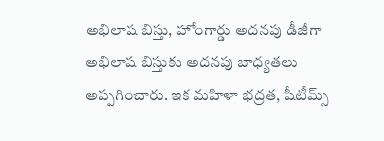అభిలాష బిస్తు, హోంగార్డు అదనపు డీజీగా అభిలాష బిస్తుకు అదనపు బాధ్యతలు అప్పగించారు. ఇక మహిళా భద్రత, షీటీమ్స్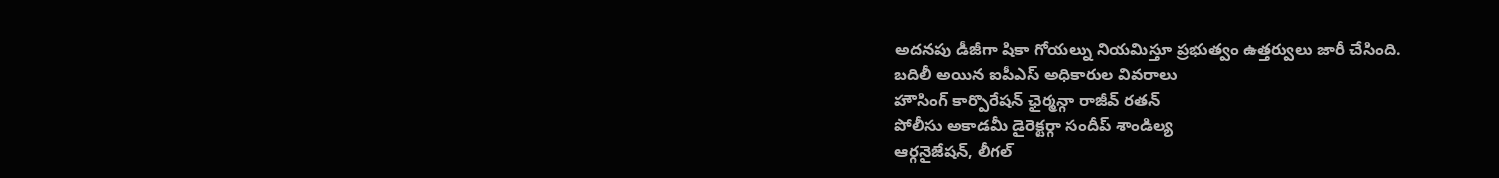అదనపు డీజీగా షికా గోయల్ను నియమిస్తూ ప్రభుత్వం ఉత్తర్వులు జారీ చేసింది.
బదిలీ అయిన ఐపీఎస్ అధికారుల వివరాలు
హౌసింగ్ కార్పొరేషన్ ఛైర్మన్గా రాజీవ్ రతన్
పోలీసు అకాడమీ డైరెక్టర్గా సందీప్ శాండిల్య
ఆర్గనైజేషన్, లీగల్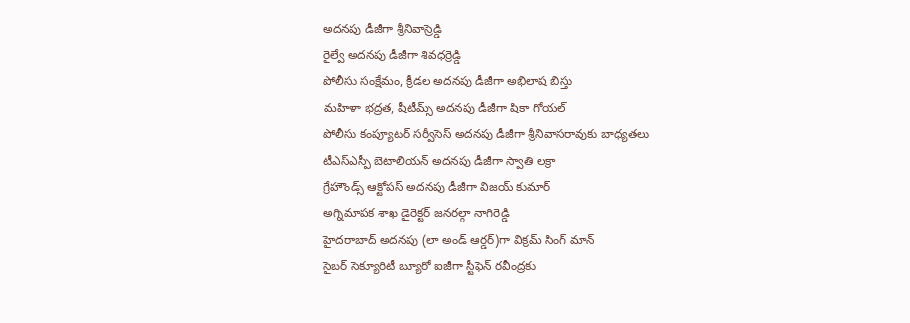అదనపు డీజీగా శ్రీనివాస్రెడ్డి
రైల్వే అదనపు డీజీగా శివధర్రెడ్డి
పోలీసు సంక్షేమం, క్రీడల అదనపు డీజీగా అభిలాష బిస్తు
మహిళా భద్రత, షీటీమ్స్ అదనపు డీజీగా షికా గోయల్
పోలీసు కంప్యూటర్ సర్వీసెస్ అదనపు డీజీగా శ్రీనివాసరావుకు బాధ్యతలు
టీఎస్ఎస్పీ బెటాలియన్ అదనపు డీజీగా స్వాతి లక్రా
గ్రేహౌండ్స్ ఆక్టోపస్ అదనపు డీజీగా విజయ్ కుమార్
అగ్నిమాపక శాఖ డైరెక్టర్ జనరల్గా నాగిరెడ్డి
హైదరాబాద్ అదనపు (లా అండ్ ఆర్డర్)గా విక్రమ్ సింగ్ మాన్
సైబర్ సెక్యూరిటీ బ్యూరో ఐజీగా స్టీఫెన్ రవీంద్రకు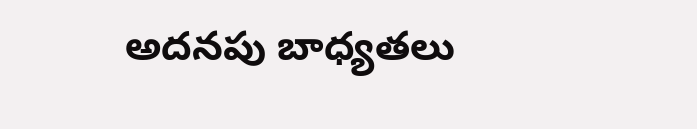అదనపు బాధ్యతలు